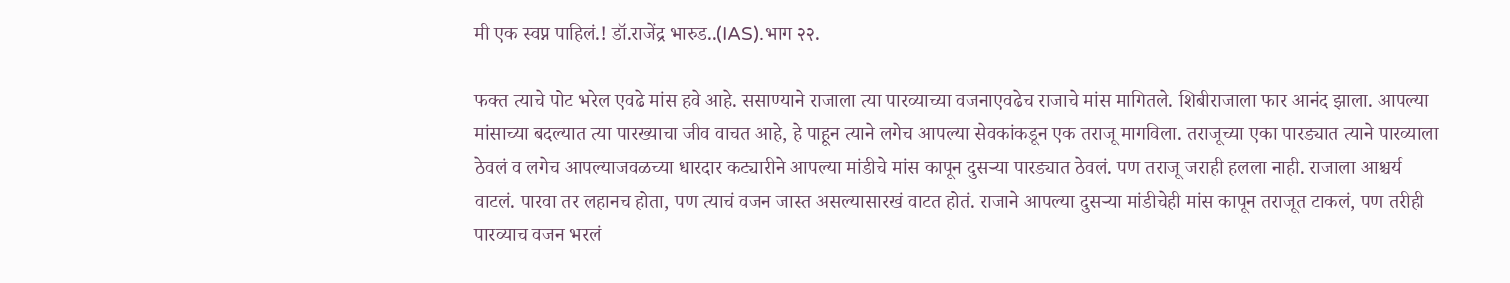मी एक स्वप्न पाहिलं.! डॉ.राजेंद्र भारुड..(IAS).भाग २२.

फक्त त्याचे पोट भरेल एवढे मांस हवे आहे. ससाण्याने राजाला त्या पारव्याच्या वजनाएवढेच राजाचे मांस मागितले. शिबीराजाला फार आनंद झाला. आपल्या मांसाच्या बदल्यात त्या पारख्याचा जीव वाचत आहे, हे पाहून त्याने लगेच आपल्या सेवकांकडून एक तराजू मागविला. तराजूच्या एका पारड्यात त्याने पारव्याला ठेवलं व लगेच आपल्याजवळच्या धारदार कट्यारीने आपल्या मांडीचे मांस कापून दुसऱ्या पारड्यात ठेवलं. पण तराजू जराही हलला नाही. राजाला आश्चर्य वाटलं. पारवा तर लहानच होता, पण त्याचं वजन जास्त असल्यासारखं वाटत होतं. राजाने आपल्या दुसऱ्या मांडीचेही मांस कापून तराजूत टाकलं, पण तरीही पारव्याच वजन भरलं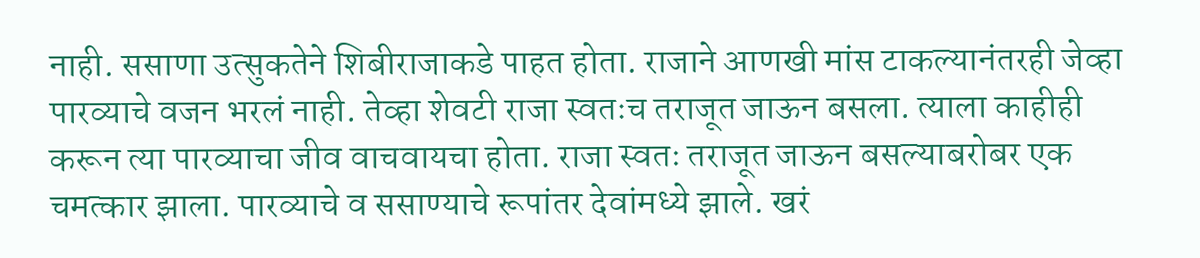नाही. ससाणा उत्सुकतेने शिबीराजाकडे पाहत होता. राजाने आणखी मांस टाकल्यानंतरही जेव्हा पारव्याचे वजन भरलं नाही. तेव्हा शेवटी राजा स्वतःच तराजूत जाऊन बसला. त्याला काहीही करून त्या पारव्याचा जीव वाचवायचा होता. राजा स्वतः तराजूत जाऊन बसल्याबरोबर एक चमत्कार झाला. पारव्याचे व ससाण्याचे रूपांतर देवांमध्ये झाले. खरं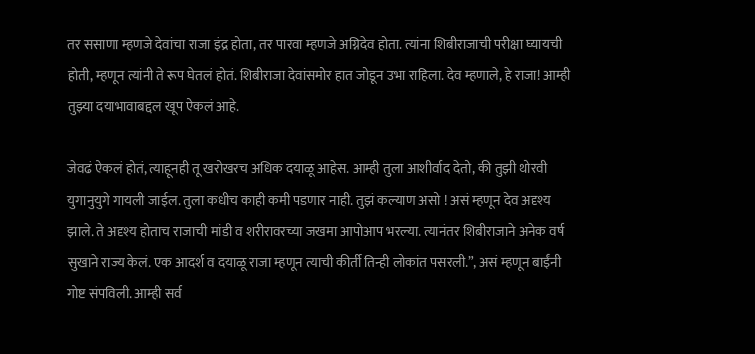तर ससाणा म्हणजे देवांचा राजा इंद्र होता, तर पारवा म्हणजे अग्निदेव होता. त्यांना शिबीराजाची परीक्षा घ्यायची होती, म्हणून त्यांनी ते रूप घेतलं होतं. शिबीराजा देवांसमोर हात जोडून उभा राहिला. देव म्हणाले, हे राजा! आम्ही तुझ्या दयाभावाबद्दल खूप ऐकलं आहे.

जेवढं ऐकलं होतं, त्याहूनही तू खरोखरच अधिक दयाळू आहेस. आम्ही तुला आशीर्वाद देतो, की तुझी थोरवी युगानुयुगे गायली जाईल. तुला कधीच काही कमी पडणार नाही. तुझं कल्याण असो ! असं म्हणून देव अदृश्य झाले. ते अदृश्य होताच राजाची मांडी व शरीरावरच्या जखमा आपोआप भरल्या. त्यानंतर शिबीराजाने अनेक वर्ष सुखाने राज्य केलं. एक आदर्श व दयाळू राजा म्हणून त्याची कीर्ती तिन्ही लोकांत पसरली.”, असं म्हणून बाईंनी गोष्ट संपविली. आम्ही सर्व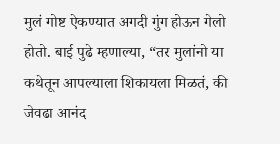मुलं गोष्ट ऐकण्यात अगदी गुंग होऊन गेलो होतो. बाई पुढे म्हणाल्या, “तर मुलांनो या कथेतून आपल्याला शिकायला मिळतं, की जेवढा आनंद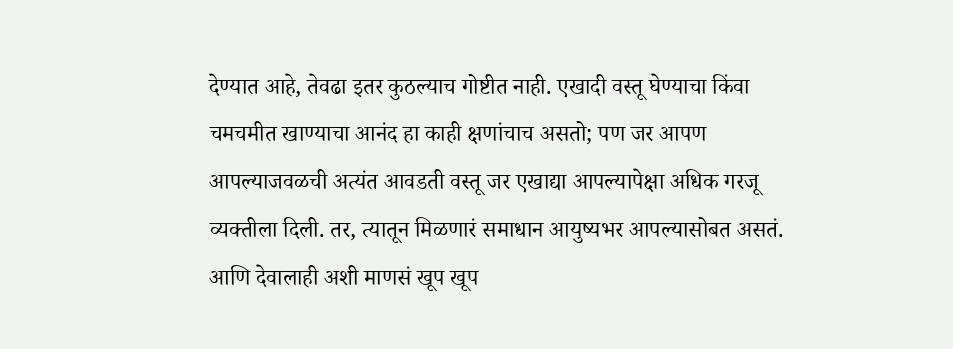देण्यात आहे, तेवढा इतर कुठल्याच गोष्टीत नाही. एखादी वस्तू घेण्याचा किंवा चमचमीत खाण्याचा आनंद हा काही क्षणांचाच असतो; पण जर आपण आपल्याजवळची अत्यंत आवडती वस्तू जर एखाद्या आपल्यापेक्षा अधिक गरजू व्यक्तीला दिली. तर, त्यातून मिळणारं समाधान आयुष्यभर आपल्यासोबत असतं. आणि देवालाही अशी माणसं खूप खूप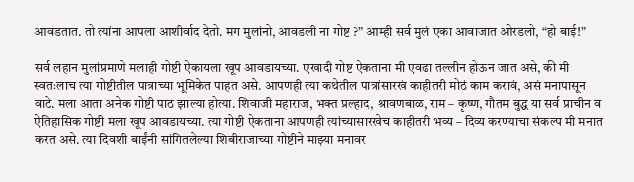आवडतात. तो त्यांना आपला आशीर्वाद देतो. मग मुलांनो, आवडली ना गोष्ट ?” आम्ही सर्व मुलं एका आवाजात ओरडलो, “हो बाई!”

सर्व लहान मुलांप्रमाणे मलाही गोष्टी ऐकायला खूप आवडायच्या. एखादी गोष्ट ऐकताना मी एवढा तल्लीन होऊन जात असे, की मी स्वतःलाच त्या गोष्टीतील पात्राच्या भूमिकेत पाहत असे. आपणही त्या कथेतील पात्रांसारखं काहीतरी मोठं काम करावं, असं मनापासून वाटे. मला आता अनेक गोष्टी पाठ झाल्या होत्या. शिवाजी महाराज, भक्त प्रल्हाद, श्रावणबाळ, राम – कृष्ण, गौतम बुद्ध या सर्व प्राचीन व ऐतिहासिक गोष्टी मला खूप आवडायच्या. त्या गोष्टी ऐकताना आपणही त्यांच्यासारखेच काहीतरी भव्य – दिव्य करण्याचा संकल्प मी मनात करत असे. त्या दिवशी बाईंनी सांगितलेल्या शिबीराजाच्या गोष्टीने माझ्या मनावर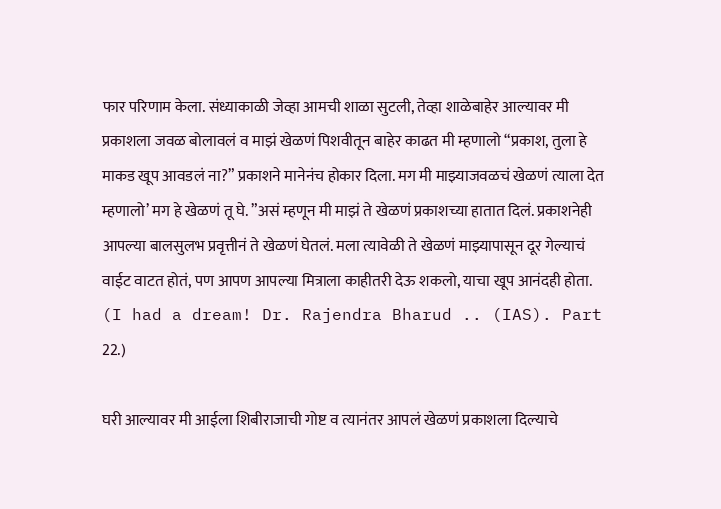फार परिणाम केला. संध्याकाळी जेव्हा आमची शाळा सुटली, तेव्हा शाळेबाहेर आल्यावर मी प्रकाशला जवळ बोलावलं व माझं खेळणं पिशवीतून बाहेर काढत मी म्हणालो “प्रकाश, तुला हे माकड खूप आवडलं ना?” प्रकाशने मानेनंच होकार दिला. मग मी माझ्याजवळचं खेळणं त्याला देत म्हणालो’ मग हे खेळणं तू घे. ”असं म्हणून मी माझं ते खेळणं प्रकाशच्या हातात दिलं. प्रकाशनेही आपल्या बालसुलभ प्रवृत्तीनं ते खेळणं घेतलं. मला त्यावेळी ते खेळणं माझ्यापासून दूर गेल्याचं वाईट वाटत होतं, पण आपण आपल्या मित्राला काहीतरी देऊ शकलो, याचा खूप आनंदही होता. (I had a dream! Dr. Rajendra Bharud .. (IAS). Part 22.)

घरी आल्यावर मी आईला शिबीराजाची गोष्ट व त्यानंतर आपलं खेळणं प्रकाशला दिल्याचे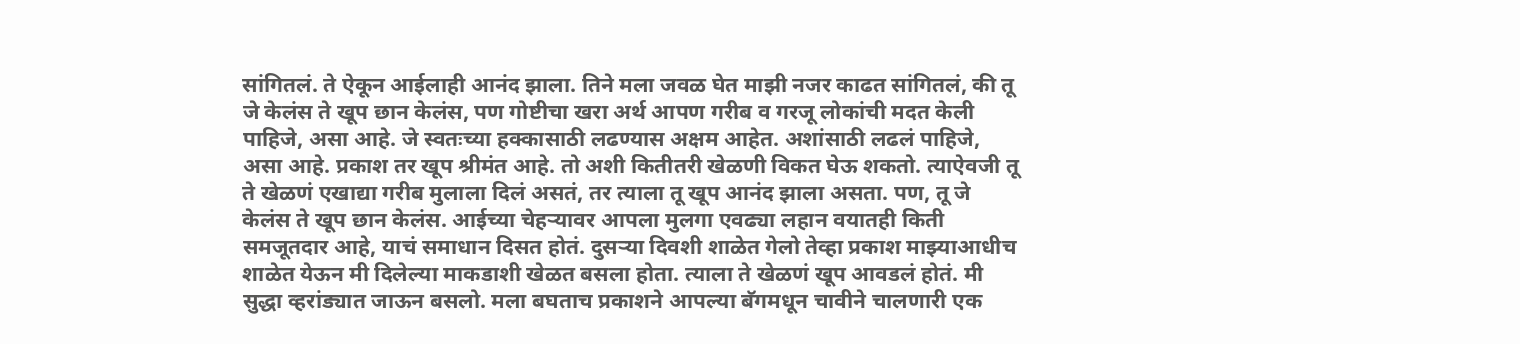सांगितलं. ते ऐकून आईलाही आनंद झाला. तिने मला जवळ घेत माझी नजर काढत सांगितलं, की तू जे केलंस ते खूप छान केलंस, पण गोष्टीचा खरा अर्थ आपण गरीब व गरजू लोकांची मदत केली पाहिजे, असा आहे. जे स्वतःच्या हक्कासाठी लढण्यास अक्षम आहेत. अशांसाठी लढलं पाहिजे, असा आहे. प्रकाश तर खूप श्रीमंत आहे. तो अशी कितीतरी खेळणी विकत घेऊ शकतो. त्याऐवजी तू ते खेळणं एखाद्या गरीब मुलाला दिलं असतं, तर त्याला तू खूप आनंद झाला असता. पण, तू जे केलंस ते खूप छान केलंस. आईच्या चेहऱ्यावर आपला मुलगा एवढ्या लहान वयातही किती समजूतदार आहे, याचं समाधान दिसत होतं. दुसऱ्या दिवशी शाळेत गेलो तेव्हा प्रकाश माझ्याआधीच शाळेत येऊन मी दिलेल्या माकडाशी खेळत बसला होता. त्याला ते खेळणं खूप आवडलं होतं. मी सुद्धा व्हरांड्यात जाऊन बसलो. मला बघताच प्रकाशने आपल्या बॅगमधून चावीने चालणारी एक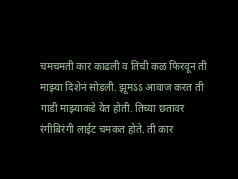चमचमती कार काढली व तिची कळ फिरवून ती माझ्या दिशेनं सोडली. झूमऽऽ आवाज करत ती गाडी माझ्याकडे येत होती. तिच्या छतावर रंगीबिरंगी लाईट चमकत होते. ती कार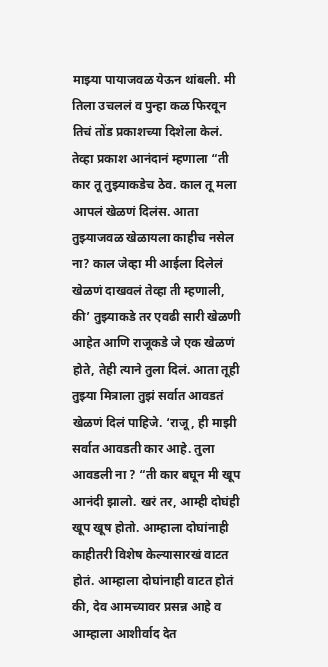माझ्या पायाजवळ येऊन थांबली. मी तिला उचललं व पुन्हा कळ फिरवून तिचं तोंड प्रकाशच्या दिशेला केलं. तेव्हा प्रकाश आनंदानं म्हणाला “ती कार तू तुझ्याकडेच ठेव. काल तू मला आपलं खेळणं दिलंस. आता तुझ्याजवळ खेळायला काहीच नसेल ना? काल जेव्हा मी आईला दिलेलं खेळणं दाखवलं तेव्हा ती म्हणाली, की’ तुझ्याकडे तर एवढी सारी खेळणी आहेत आणि राजूकडे जे एक खेळणं होते, तेही त्याने तुला दिलं. आता तूही तुझ्या मित्राला तुझं सर्वात आवडतं खेळणं दिलं पाहिजे. ‘राजू, ही माझी सर्वात आवडती कार आहे. तुला आवडली ना ? “ती कार बघून मी खूप आनंदी झालो. खरं तर, आम्ही दोघंही खूप खूष होतो. आम्हाला दोघांनाही काहीतरी विशेष केल्यासारखं वाटत होतं. आम्हाला दोघांनाही वाटत होतं की, देव आमच्यावर प्रसन्न आहे व आम्हाला आशीर्वाद देत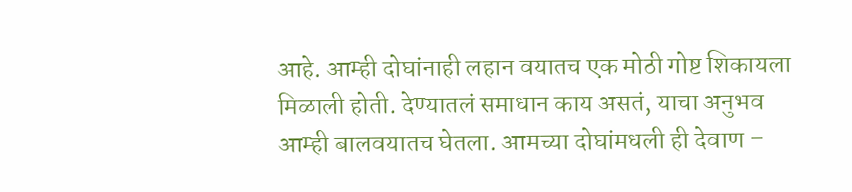आहे. आम्ही दोघांनाही लहान वयातच एक मोठी गोष्ट शिकायला मिळाली होती. देण्यातलं समाधान काय असतं, याचा अनुभव आम्ही बालवयातच घेतला. आमच्या दोघांमधली ही देवाण –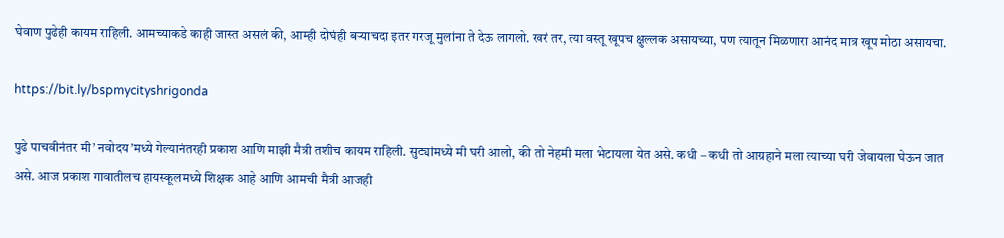घेवाण पुढेही कायम राहिली. आमच्याकडे काही जास्त असलं की, आम्ही दोघंही बऱ्याचदा इतर गरजू मुलांना ते देऊ लागलो. खरं तर, त्या वस्तू खूपच क्षुल्लक असायच्या, पण त्यातून मिळणारा आनंद मात्र खूप मोठा असायचा.

https://bit.ly/bspmycityshrigonda

पुढे पाचवीनंतर मी’ नवोदय’मध्ये गेल्यानंतरही प्रकाश आणि माझी मैत्री तशीच कायम राहिली. सुट्यांमध्ये मी घरी आलो, की तो नेहमी मला भेटायला येत असे. कधी – कधी तो आग्रहाने मला त्याच्या घरी जेवायला घेऊन जात असे. आज प्रकाश गावातीलच हायस्कूलमध्ये शिक्षक आहे आणि आमची मैत्री आजही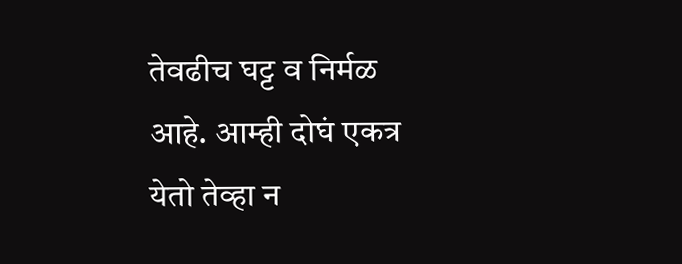तेवढीच घट्ट व निर्मळ आहे. आम्ही दोघं एकत्र येतो तेव्हा न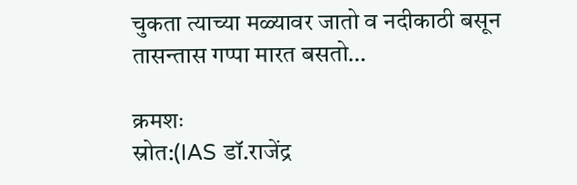चुकता त्याच्या मळ्यावर जातो व नदीकाठी बसून तासन्तास गप्पा मारत बसतो…

क्रमशः
स्रोत:(IAS डॉ.राजेंद्र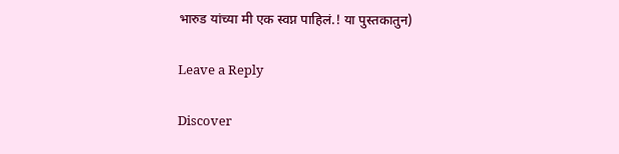भारुड यांच्या मी एक स्वप्न पाहिलं.! या पुस्तकातुन)

Leave a Reply

Discover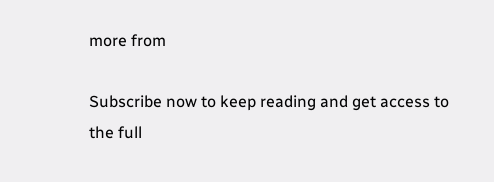more from

Subscribe now to keep reading and get access to the full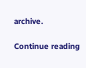archive.

Continue reading